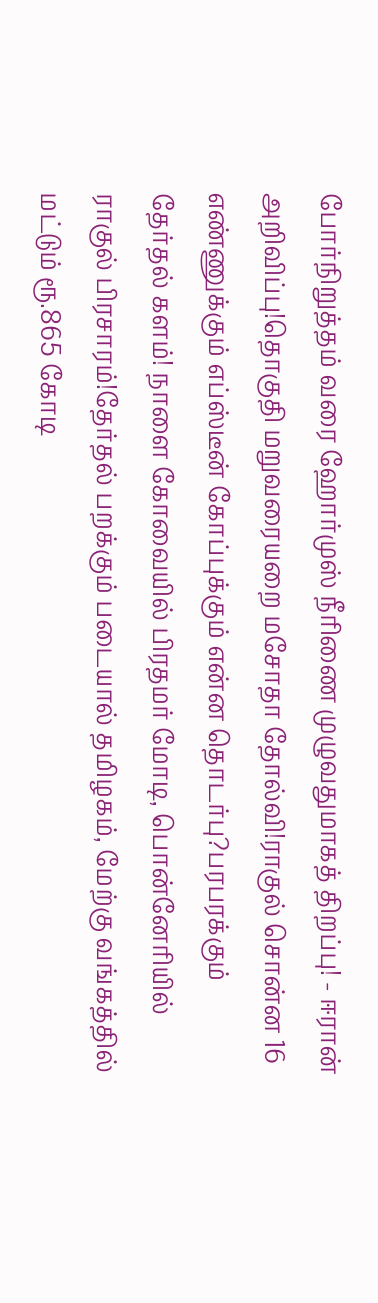போர்நிறுத்தம் வரை ஹோர்முஸ் நீரிணை முழுவதுமாகத் திறப்பு! - ஈரான் அறிவிப்பு!தொகுதி மறுவரையறை மசோதா தோல்வி!ராகுல் சொன்ன 16 எண்ணுக்கும் எப்ஸ்டீன் கோப்புக்கும் என்ன தொடர்பு?பரபரக்கும் தேர்தல் களம்! நாளை கோவையில் பிரதமர் மோடி, பொன்னேரியில் ராகுல் பிரசாரம்!தேர்தல் பறக்கும் படையால் தமிழகம், மேற்கு வங்கத்தில் மட்டும் ரூ.865 கோடி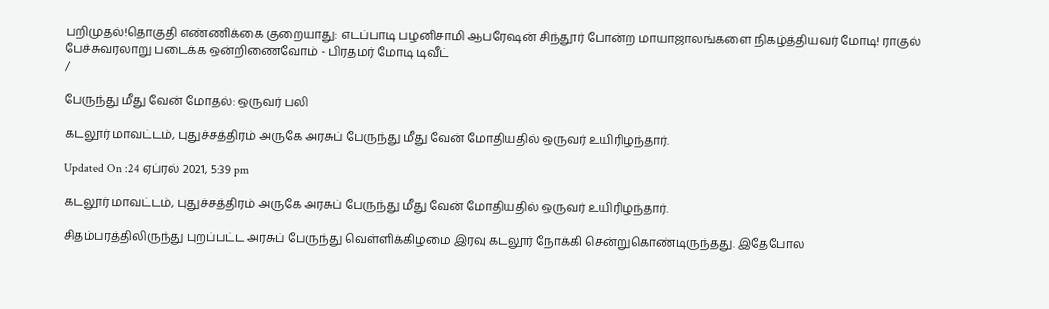பறிமுதல்!தொகுதி எண்ணிக்கை குறையாது: எடப்பாடி பழனிசாமி ஆபரேஷன் சிந்தூர் போன்ற மாயாஜாலங்களை நிகழ்த்தியவர் மோடி! ராகுல் பேச்சுவரலாறு படைக்க ஒன்றிணைவோம் - பிரதமர் மோடி டிவீட்
/

பேருந்து மீது வேன் மோதல்: ஒருவர் பலி

கடலூர் மாவட்டம், புதுச்சத்திரம் அருகே அரசுப் பேருந்து மீது வேன் மோதியதில் ஒருவர் உயிரிழந்தார்.

Updated On :24 ஏப்ரல் 2021, 5:39 pm

கடலூர் மாவட்டம், புதுச்சத்திரம் அருகே அரசுப் பேருந்து மீது வேன் மோதியதில் ஒருவர் உயிரிழந்தார்.

சிதம்பரத்திலிருந்து புறப்பட்ட அரசுப் பேருந்து வெள்ளிக்கிழமை இரவு கடலூர் நோக்கி சென்றுகொண்டிருந்தது. இதேபோல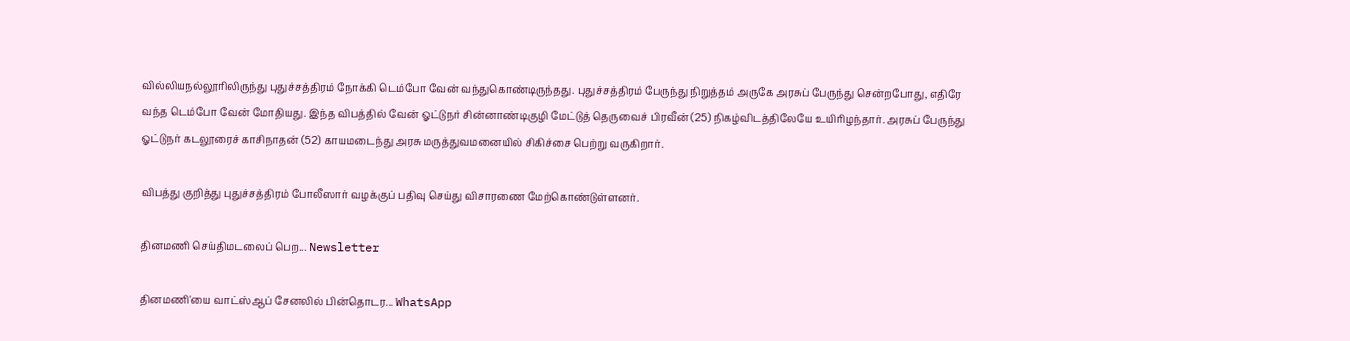வில்லியநல்லூரிலிருந்து புதுச்சத்திரம் நோக்கி டெம்போ வேன் வந்துகொண்டிருந்தது. புதுச்சத்திரம் பேருந்து நிறுத்தம் அருகே அரசுப் பேருந்து சென்றபோது, எதிரே வந்த டெம்போ வேன் மோதியது. இந்த விபத்தில் வேன் ஓட்டுநர் சின்னாண்டிகுழி மேட்டுத் தெருவைச் பிரவீன் (25) நிகழ்விடத்திலேயே உயிரிழந்தார். அரசுப் பேருந்து ஓட்டுநர் கடலூரைச் காசிநாதன் (52) காயமடைந்து அரசு மருத்துவமனையில் சிகிச்சை பெற்று வருகிறார்.

விபத்து குறித்து புதுச்சத்திரம் போலீஸார் வழக்குப் பதிவு செய்து விசாரணை மேற்கொண்டுள்ளனர்.

தினமணி செய்திமடலைப் பெற... Newsletter

தினமணி'யை வாட்ஸ்ஆப் சேனலில் பின்தொடர... WhatsApp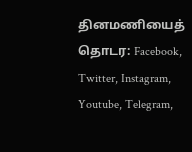தினமணியைத் தொடர: Facebook, Twitter, Instagram, Youtube, Telegram,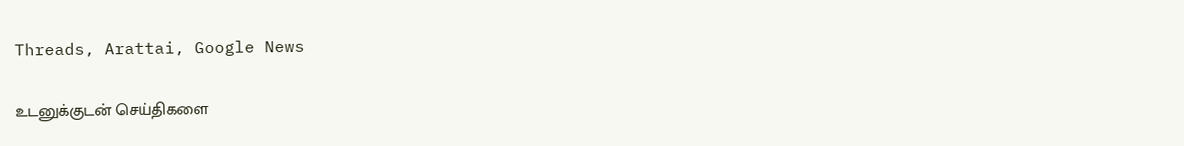Threads, Arattai, Google News

உடனுக்குடன் செய்திகளை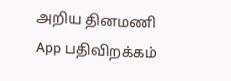அறிய தினமணி App பதிவிறக்கம்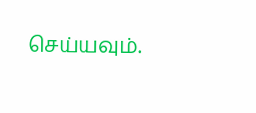செய்யவும்.